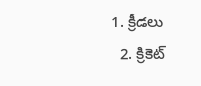1. క్రీడలు
  2. క్రికెట్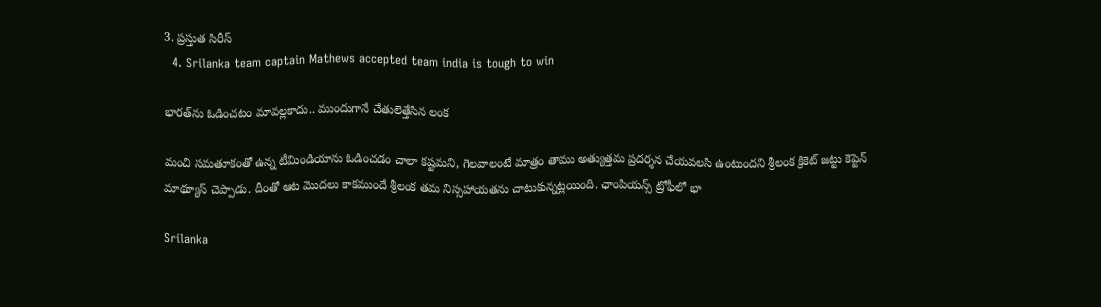3. ప్రస్తుత సిరీస్
  4. Srilanka team captain Mathews accepted team india is tough to win

భారత్‌ను ఓడించటం మావల్లకాదు.. ముందుగానే చేతులెత్తేసిన లంక

మంచి సమతూకంతో ఉన్న టీమిండియాను ఓడించడం చాలా కష్టమని, గెలవాలంటే మాత్రం తాము అత్యుత్తమ ప్రదర్శన చేయవలసి ఉంటుందని శ్రీలంక క్రికెట్ జట్టు కెప్టెన్ మాథ్యూస్ చెప్పాడు. దీంతో ఆట మొదలు కాకముందే శ్రీలంక తమ నిస్సహాయతను చాటుకున్నట్లయింది. ఛాంపియన్స్ ట్రోఫీలో భా

Srilanka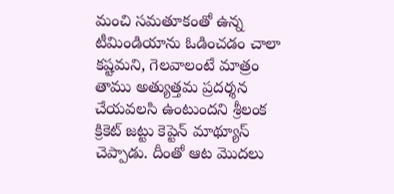మంచి సమతూకంతో ఉన్న టీమిండియాను ఓడించడం చాలా కష్టమని, గెలవాలంటే మాత్రం తాము అత్యుత్తమ ప్రదర్శన చేయవలసి ఉంటుందని శ్రీలంక క్రికెట్ జట్టు కెప్టెన్ మాథ్యూస్ చెప్పాడు. దీంతో ఆట మొదలు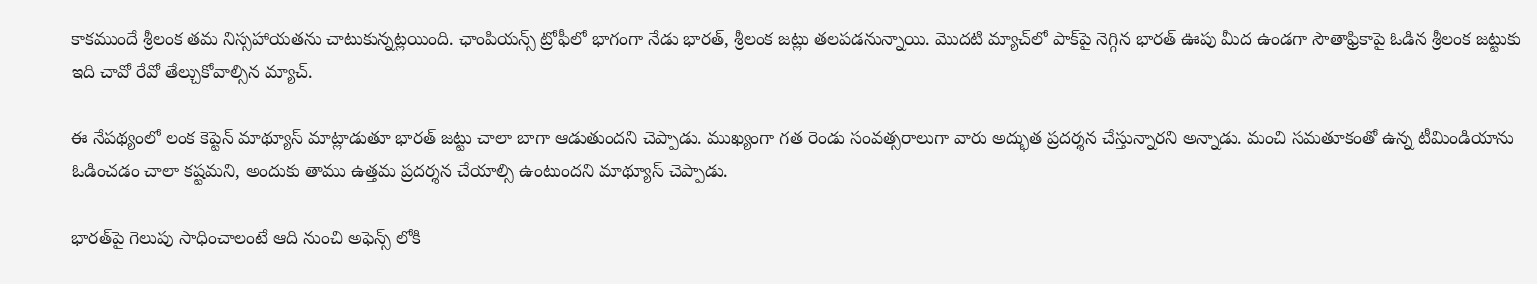కాకముందే శ్రీలంక తమ నిస్సహాయతను చాటుకున్నట్లయింది. ఛాంపియన్స్ ట్రోఫీలో భాగంగా నేడు భారత్, శ్రీలంక జట్లు తలపడనున్నాయి. మొదటి మ్యాచ్‌లో పాక్‌పై నెగ్గిన భారత్ ఊపు మీద ఉండగా సౌతాఫ్రికాపై ఓడిన శ్రీలంక జట్టుకు ఇది చావో రేవో తేల్చుకోవాల్సిన మ్యాచ్.

ఈ నేపథ్యంలో లంక కెప్టెన్ మాథ్యూస్ మాట్లాడుతూ భారత్ జట్టు చాలా బాగా ఆడుతుందని చెప్పాడు. ముఖ్యంగా గత రెండు సంవత్సరాలుగా వారు అద్భుత ప్రదర్శన చేస్తున్నారని అన్నాడు. మంచి సమతూకంతో ఉన్న టీమిండియాను ఓడించడం చాలా కష్టమని, అందుకు తాము ఉత్తమ ప్రదర్శన చేయాల్సి ఉంటుందని మాథ్యూస్ చెప్పాడు.

భారత్‌పై గెలుపు సాధించాలంటే ఆది నుంచి అఫెన్స్ లోకి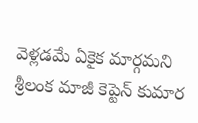వెళ్లడమే ఏకైక మార్గమని శ్రీలంక మాజీ కెప్టెన్ కుమార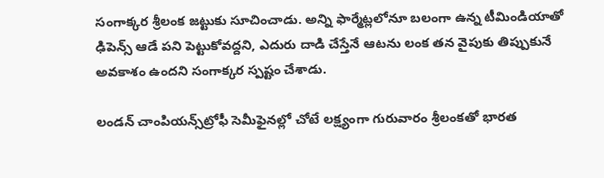సంగాక్కర శ్రీలంక జట్టుకు సూచించాడు. అన్ని ఫార్మేట్లలోనూ బలంగా ఉన్న టీమిండియాతో ఢిపెన్స్‌ ఆడే పని పెట్టుకోవద్దని, ఎదురు దాడి చేస్తేనే ఆటను లంక తన వైపుకు తిప్పుకునే అవకాశం ఉందని సంగాక్కర స్పష్టం చేశాడు.

లండన్‌ చాంపియన్స్‌ట్రోఫీ సెమీఫైనల్లో చోటే లక్ష్యంగా గురువారం శ్రీలంకతో భారత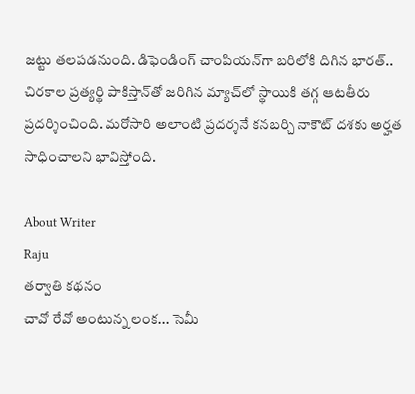జట్టు తలపడనుంది. డిఫెండింగ్‌ చాంపియన్‌గా బరిలోకి దిగిన భారత్‌.. చిరకాల ప్రత్యర్థి పాకిస్తాన్‌తో జరిగిన మ్యాచ్‌లో స్థాయికి తగ్గ ఆటతీరు ప్రదర్శించింది. మరోసారి అలాంటి ప్రదర్శనే కనబర్చి నాకౌట్‌ దశకు అర్హత సాధించాలని భావిస్తోంది.

About Writer
Raju
తర్వాతి కథనం
చావో రేవో అంటున్న లంక... సెమీ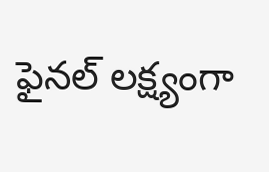ఫైనల్‌ లక్ష్యంగా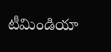టీమిండియా